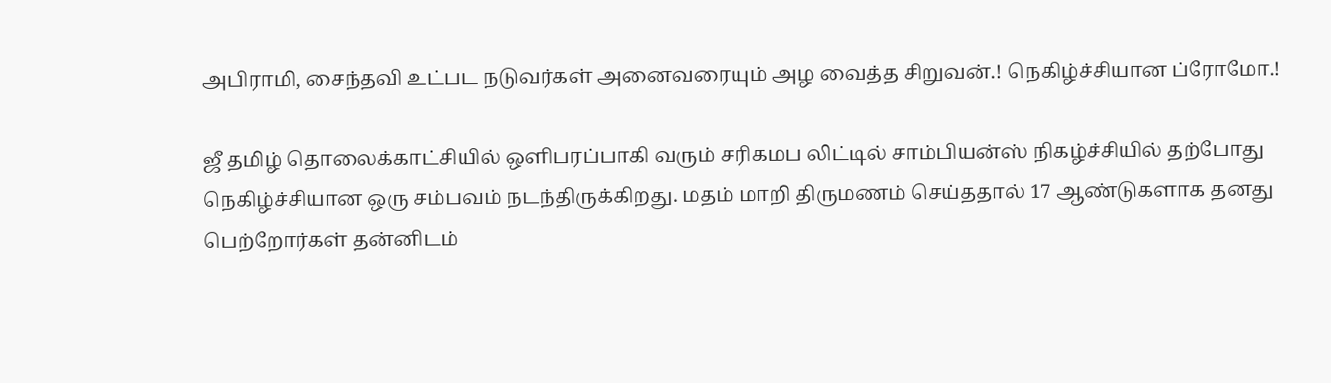அபிராமி, சைந்தவி உட்பட நடுவர்கள் அனைவரையும் அழ வைத்த சிறுவன்.! நெகிழ்ச்சியான ப்ரோமோ.!

ஜீ தமிழ் தொலைக்காட்சியில் ஒளிபரப்பாகி வரும் சரிகமப லிட்டில் சாம்பியன்ஸ் நிகழ்ச்சியில் தற்போது நெகிழ்ச்சியான ஒரு சம்பவம் நடந்திருக்கிறது. மதம் மாறி திருமணம் செய்ததால் 17 ஆண்டுகளாக தனது பெற்றோர்கள் தன்னிடம்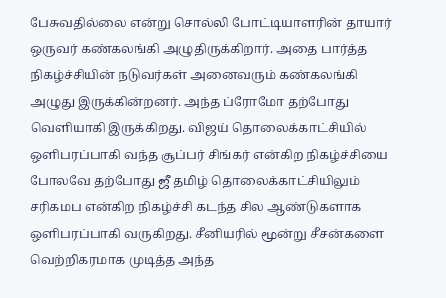பேசுவதில்லை என்று சொல்லி போட்டியாளரின் தாயார் ஒருவர் கண்கலங்கி அழுதிருக்கிறார். அதை பார்த்த நிகழ்ச்சியின் நடுவர்கள் அனைவரும் கண்கலங்கி அழுது இருக்கின்றனர். அந்த ப்ரோமோ தற்போது வெளியாகி இருக்கிறது. விஜய் தொலைக்காட்சியில் ஒளிபரப்பாகி வந்த சூப்பர் சிங்கர் என்கிற நிகழ்ச்சியை போலவே தற்போது ஜீ தமிழ் தொலைக்காட்சியிலும் சரிகமப என்கிற நிகழ்ச்சி கடந்த சில ஆண்டுகளாக ஒளிபரப்பாகி வருகிறது. சீனியரில் மூன்று சீசன்களை வெற்றிகரமாக முடித்த அந்த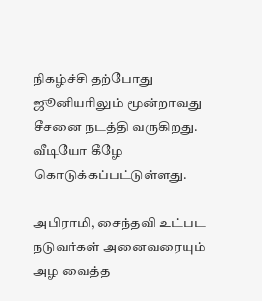நிகழ்ச்சி தற்போது ஜூனியரிலும் மூன்றாவது சீசனை நடத்தி வருகிறது. வீடியோ கீழே கொடுக்கப்பட்டுள்ளது.

அபிராமி, சைந்தவி உட்பட நடுவர்கள் அனைவரையும் அழ வைத்த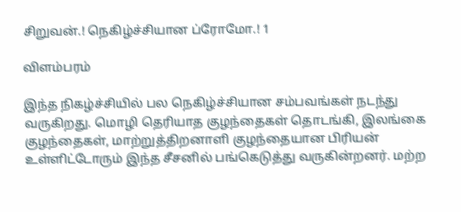சிறுவன்.! நெகிழ்ச்சியான ப்ரோமோ.! 1

விளம்பரம்

இந்த நிகழ்ச்சியில் பல நெகிழ்ச்சியான சம்பவங்கள் நடந்து வருகிறது. மொழி தெரியாத குழந்தைகள் தொடங்கி, இலங்கை குழந்தைகள், மாற்றுத்திறனாளி குழந்தையான பிரியன் உள்ளிட்டோரும் இந்த சீசனில் பங்கெடுத்து வருகின்றனர். மற்ற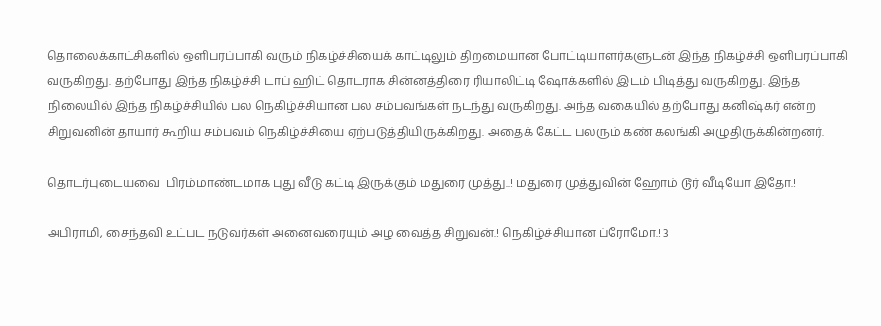தொலைக்காட்சிகளில் ஒளிபரப்பாகி வரும் நிகழ்ச்சியைக் காட்டிலும் திறமையான போட்டியாளர்களுடன் இந்த நிகழ்ச்சி ஒளிபரப்பாகி வருகிறது. தற்போது இந்த நிகழ்ச்சி டாப் ஹிட் தொடராக சின்னத்திரை ரியாலிட்டி ஷோக்களில் இடம் பிடித்து வருகிறது. இந்த நிலையில் இந்த நிகழ்ச்சியில் பல நெகிழ்ச்சியான பல சம்பவங்கள் நடந்து வருகிறது. அந்த வகையில் தற்போது கனிஷ்கர் என்ற சிறுவனின் தாயார் கூறிய சம்பவம் நெகிழ்ச்சியை ஏற்படுத்தியிருக்கிறது. அதைக் கேட்ட பலரும் கண் கலங்கி அழுதிருக்கின்றனர்.

தொடர்புடையவை  பிரம்மாண்டமாக புது வீடு கட்டி இருக்கும் மதுரை முத்து..! மதுரை முத்துவின் ஹோம் டூர் வீடியோ இதோ.!

அபிராமி, சைந்தவி உட்பட நடுவர்கள் அனைவரையும் அழ வைத்த சிறுவன்.! நெகிழ்ச்சியான ப்ரோமோ.! 3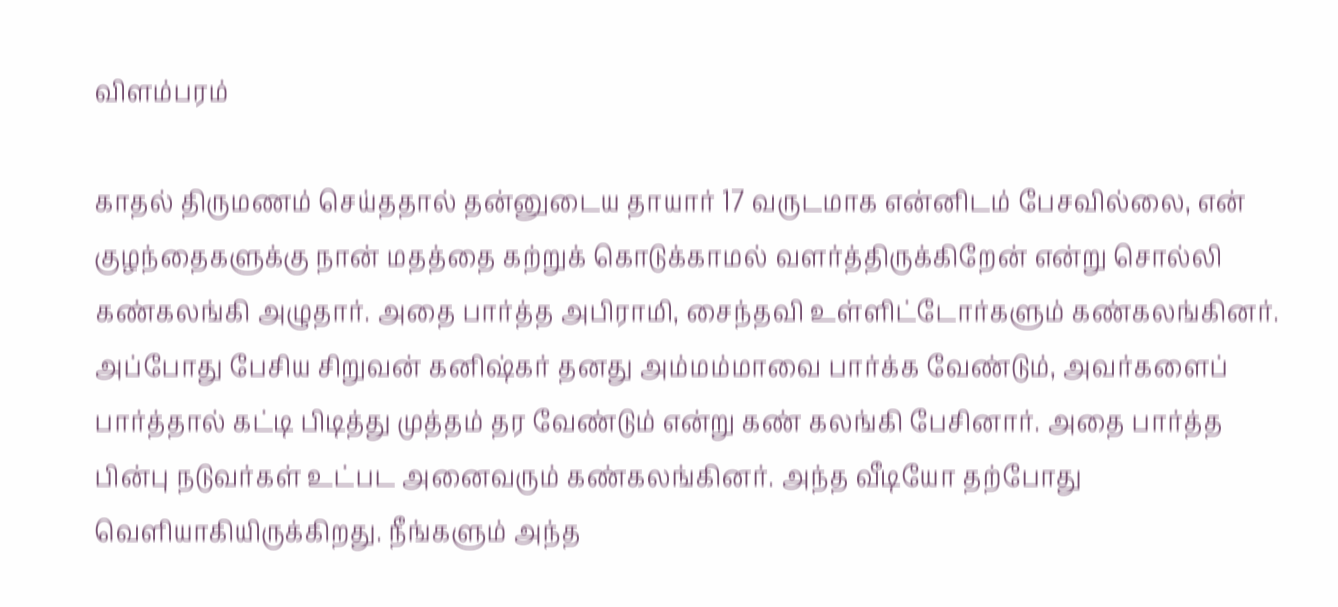விளம்பரம்

காதல் திருமணம் செய்ததால் தன்னுடைய தாயார் 17 வருடமாக என்னிடம் பேசவில்லை, என் குழந்தைகளுக்கு நான் மதத்தை கற்றுக் கொடுக்காமல் வளர்த்திருக்கிறேன் என்று சொல்லி கண்கலங்கி அழுதார். அதை பார்த்த அபிராமி, சைந்தவி உள்ளிட்டோர்களும் கண்கலங்கினர். அப்போது பேசிய சிறுவன் கனிஷ்கர் தனது அம்மம்மாவை பார்க்க வேண்டும், அவர்களைப் பார்த்தால் கட்டி பிடித்து முத்தம் தர வேண்டும் என்று கண் கலங்கி பேசினார். அதை பார்த்த பின்பு நடுவர்கள் உட்பட அனைவரும் கண்கலங்கினர். அந்த வீடியோ தற்போது வெளியாகியிருக்கிறது. நீங்களும் அந்த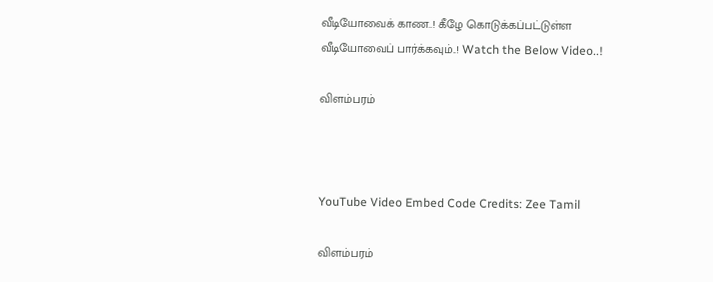வீடியோவைக் காண..! கீழே கொடுக்கப்பட்டுள்ள வீடியோவைப் பார்க்கவும்..! Watch the Below Video..!

விளம்பரம்



YouTube Video Embed Code Credits: Zee Tamil

விளம்பரம்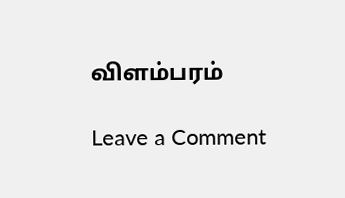விளம்பரம்

Leave a Comment